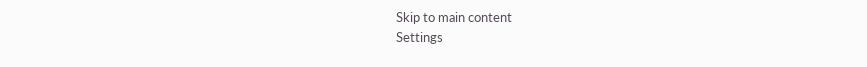Skip to main content
Settings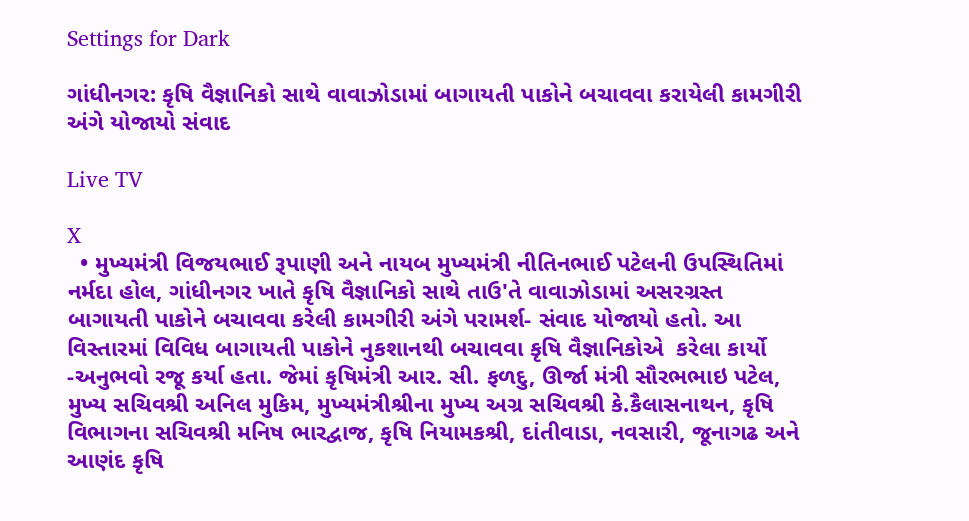Settings for Dark

ગાંધીનગર: કૃષિ વૈજ્ઞાનિકો સાથે વાવાઝોડામાં બાગાયતી પાકોને બચાવવા કરાયેલી કામગીરી અંગે યોજાયો સંવાદ

Live TV

X
  • મુખ્યમંત્રી વિજયભાઈ રૂપાણી અને નાયબ મુખ્યમંત્રી નીતિનભાઈ પટેલની ઉપસ્થિતિમાં નર્મદા હોલ, ગાંધીનગર ખાતે કૃષિ વૈજ્ઞાનિકો સાથે તાઉ'તે વાવાઝોડામાં અસરગ્રસ્ત બાગાયતી પાકોને બચાવવા કરેલી કામગીરી અંગે પરામર્શ- સંવાદ યોજાયો હતો. આ વિસ્તારમાં વિવિધ બાગાયતી પાકોને નુકશાનથી બચાવવા કૃષિ વૈજ્ઞાનિકોએ  કરેલા કાર્યો -અનુભવો રજૂ કર્યા હતા. જેમાં કૃષિમંત્રી આર. સી. ફળદુ, ઊર્જા મંત્રી સૌરભભાઇ પટેલ, મુખ્ય સચિવશ્રી અનિલ મુકિમ, મુખ્યમંત્રીશ્રીના મુખ્ય અગ્ર સચિવશ્રી કે.કૈલાસનાથન, કૃષિ વિભાગના સચિવશ્રી મનિષ ભારદ્વાજ, કૃષિ નિયામકશ્રી, દાંતીવાડા, નવસારી, જૂનાગઢ અને આણંદ કૃષિ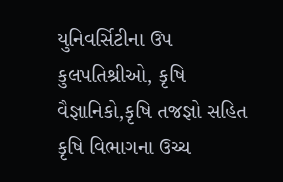યુનિવર્સિટીના ઉપ કુલપતિશ્રીઓ, કૃષિ વૈજ્ઞાનિકો,કૃષિ તજજ્ઞો સહિત કૃષિ વિભાગના ઉચ્ચ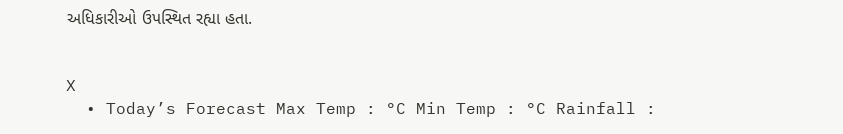અધિકારીઓ ઉપસ્થિત રહ્યા હતા.


X
  • Today’s Forecast Max Temp : °C Min Temp : °C Rainfall :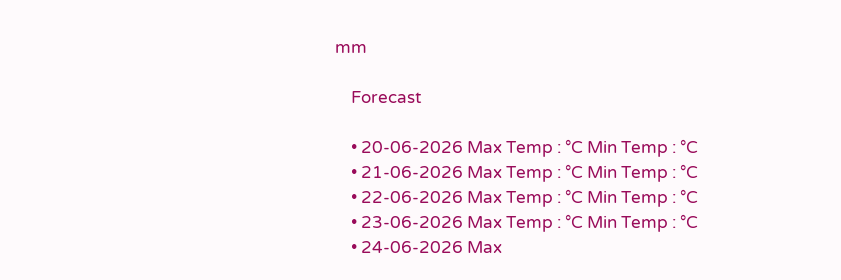mm

    Forecast

    • 20-06-2026 Max Temp : °C Min Temp : °C
    • 21-06-2026 Max Temp : °C Min Temp : °C
    • 22-06-2026 Max Temp : °C Min Temp : °C
    • 23-06-2026 Max Temp : °C Min Temp : °C
    • 24-06-2026 Max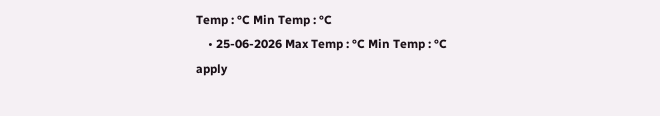Temp : °C Min Temp : °C
    • 25-06-2026 Max Temp : °C Min Temp : °C
apply